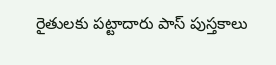రైతులకు పట్టాదారు పాస్ పుస్తకాలు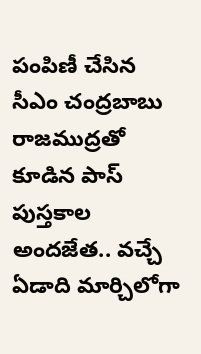పంపిణీ చేసిన సీఎం చంద్రబాబు రాజముద్రతో కూడిన పాస్ పుస్తకాల అందజేత.. వచ్చే ఏడాది మార్చిలోగా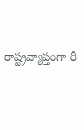రాష్ట్రవ్యాప్తంగా రీ